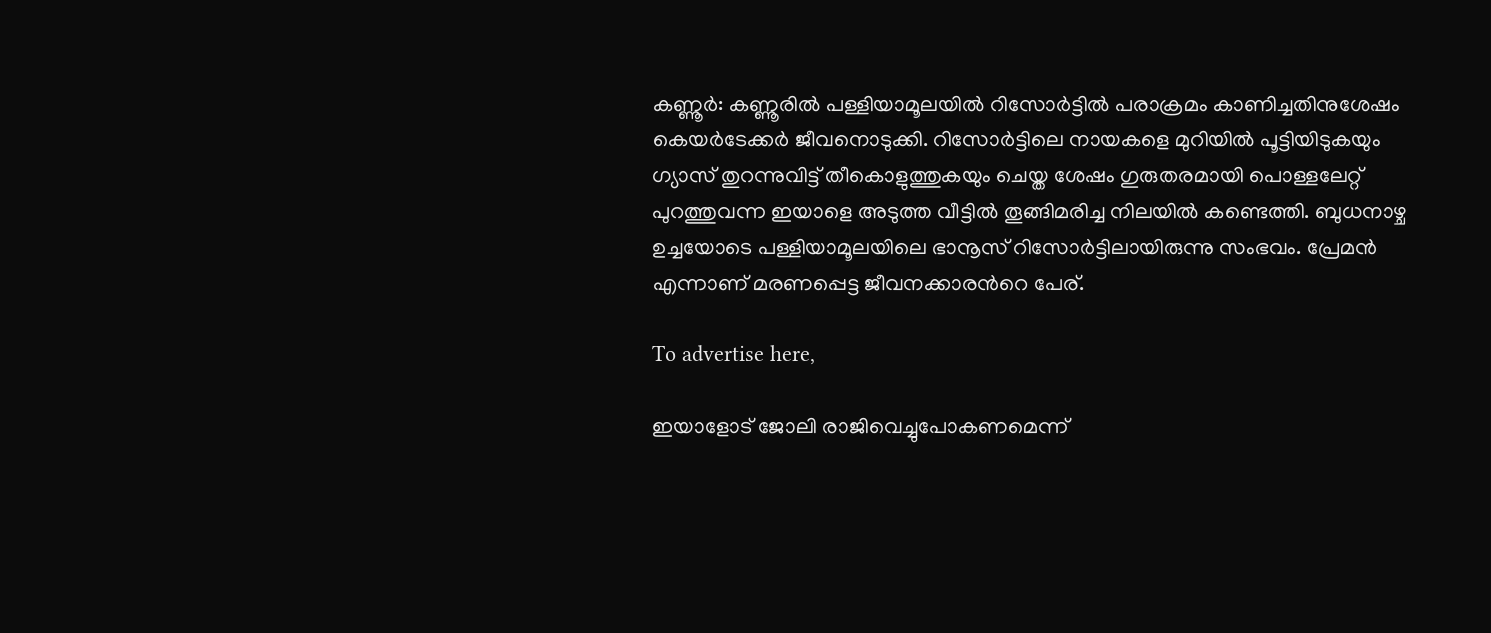കണ്ണൂര്‍: കണ്ണൂരില്‍ പള്ളിയാമൂലയില്‍ റിസോര്‍ട്ടില്‍ പരാക്രമം കാണിച്ചതിനുശേഷം കെയര്‍ടേക്കര്‍ ജീവനൊടുക്കി. റിസോർട്ടിലെ നായകളെ മുറിയിൽ പൂട്ടിയിടുകയും ഗ്യാസ് തുറന്നുവിട്ട് തീകൊളുത്തുകയും ചെയ്ത ശേഷം ഗുരുതരമായി പൊള്ളലേറ്റ് പുറത്തുവന്ന ഇയാളെ അടുത്ത വീട്ടിൽ തൂങ്ങിമരിച്ച നിലയിൽ കണ്ടെത്തി. ബുധനാഴ്ച ഉച്ചയോടെ പള്ളിയാമൂലയിലെ ഭാനൂസ് റിസോര്‍ട്ടിലായിരുന്നു സംഭവം. പ്രേമന്‍ എന്നാണ് മരണപ്പെട്ട ജീവനക്കാരന്‍റെ പേര്.

To advertise here,

ഇയാളോട് ജോലി രാജിവെച്ചുപോകണമെന്ന്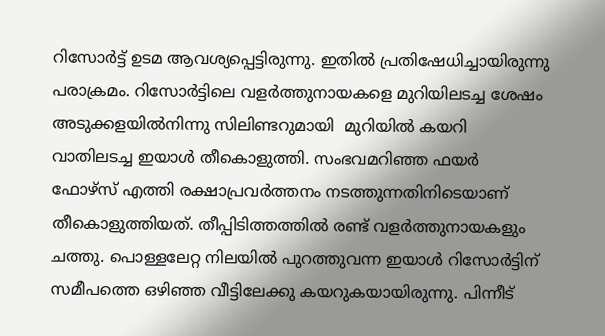റിസോര്‍ട്ട് ഉടമ ആവശ്യപ്പെട്ടിരുന്നു. ഇതില്‍ പ്രതിഷേധിച്ചായിരുന്നു പരാക്രമം. റിസോര്‍ട്ടിലെ വളര്‍ത്തുനായകളെ മുറിയിലടച്ച ശേഷം അടുക്കളയില്‍നിന്നു സിലിണ്ടറുമായി  മുറിയില്‍ കയറി വാതിലടച്ച ഇയാള്‍ തീകൊളുത്തി. സംഭവമറിഞ്ഞ ഫയര്‍ ഫോഴ്‌സ് എത്തി രക്ഷാപ്രവര്‍ത്തനം നടത്തുന്നതിനിടെയാണ് തീകൊളുത്തിയത്. തീപ്പിടിത്തത്തില്‍ രണ്ട് വളര്‍ത്തുനായകളും ചത്തു. പൊള്ളലേറ്റ നിലയില്‍ പുറത്തുവന്ന ഇയാള്‍ റിസോര്‍ട്ടിന് സമീപത്തെ ഒഴിഞ്ഞ വീട്ടിലേക്കു കയറുകയായിരുന്നു. പിന്നീട്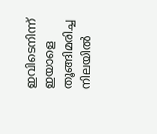ഇവിടെനിന്ന് ഇയാളെ തൂങ്ങിമരിച്ച നിലയിൽ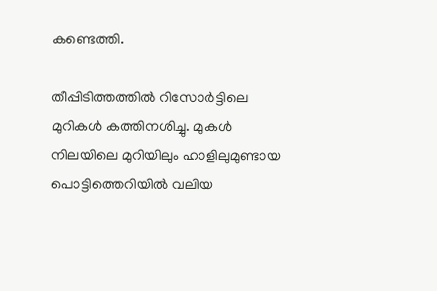കണ്ടെത്തി.

തീപ്പിടിത്തത്തില്‍ റിസോര്‍ട്ടിലെ മുറികള്‍ കത്തിനശിച്ചു. മുകള്‍ നിലയിലെ മുറിയിലും ഹാളിലുമുണ്ടായ പൊട്ടിത്തെറിയില്‍ വലിയ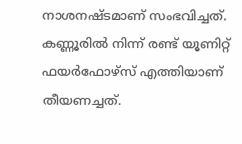നാശനഷ്ടമാണ് സംഭവിച്ചത്. കണ്ണൂരില്‍ നിന്ന് രണ്ട് യൂണിറ്റ് ഫയര്‍ഫോഴ്‌സ് എത്തിയാണ് തീയണച്ചത്.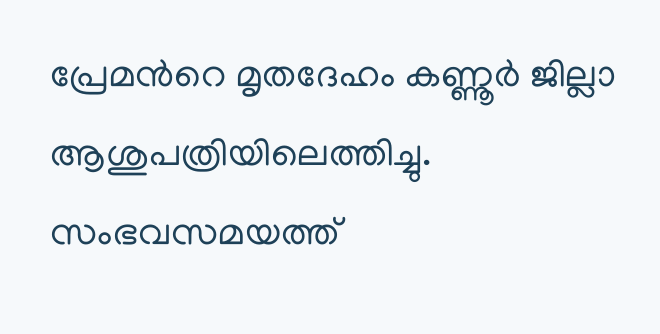പ്രേമന്‍റെ മൃതദേഹം കണ്ണൂര്‍ ജില്ലാ ആശുപത്രിയിലെത്തിച്ചു. സംഭവസമയത്ത്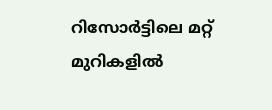റിസോര്‍ട്ടിലെ മറ്റ് മുറികളില്‍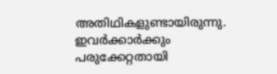അതിഥികളുണ്ടായിരുന്നു. ഇവർക്കാർക്കും പരുക്കേറ്റതായി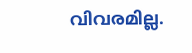വിവരമില്ല.